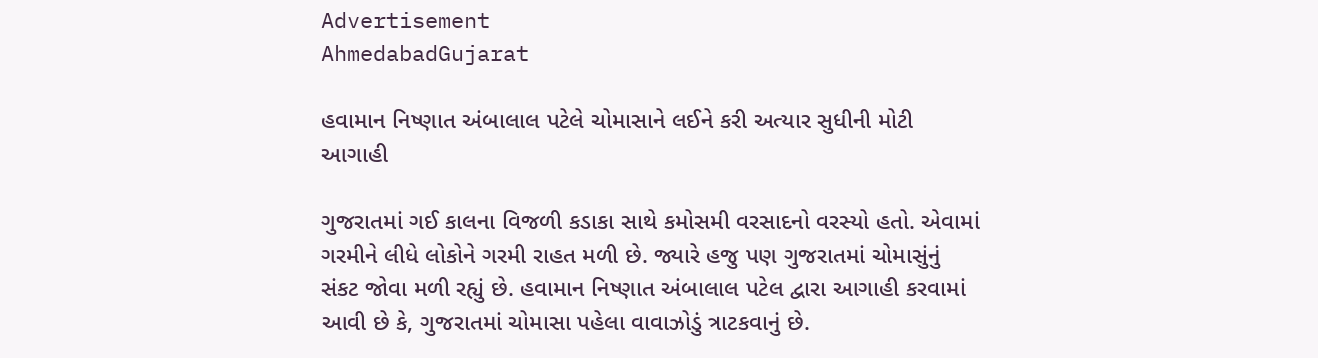Advertisement
AhmedabadGujarat

હવામાન નિષ્ણાત અંબાલાલ પટેલે ચોમાસાને લઈને કરી અત્યાર સુધીની મોટી આગાહી

ગુજરાતમાં ગઈ કાલના વિજળી કડાકા સાથે કમોસમી વરસાદનો વરસ્યો હતો. એવામાં ગરમીને લીધે લોકોને ગરમી રાહત મળી છે. જ્યારે હજુ પણ ગુજરાતમાં ચોમાસુંનું સંકટ જોવા મળી રહ્યું છે. હવામાન નિષ્ણાત અંબાલાલ પટેલ દ્વારા આગાહી કરવામાં આવી છે કે, ગુજરાતમાં ચોમાસા પહેલા વાવાઝોડું ત્રાટકવાનું છે.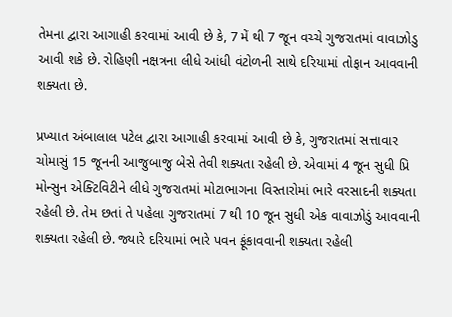તેમના દ્વારા આગાહી કરવામાં આવી છે કે, 7 મેં થી 7 જૂન વચ્ચે ગુજરાતમાં વાવાઝોડુ આવી શકે છે. રોહિણી નક્ષત્રના લીધે આંધી વંટોળની સાથે દરિયામાં તોફાન આવવાની શક્યતા છે.

પ્રખ્યાત અંબાલાલ પટેલ દ્વારા આગાહી કરવામાં આવી છે કે, ગુજરાતમાં સત્તાવાર ચોમાસું 15 જૂનની આજુબાજુ બેસે તેવી શક્યતા રહેલી છે. એવામાં 4 જૂન સુધી પ્રિ મોન્સુન એક્ટિવિટીને લીધે ગુજરાતમાં મોટાભાગના વિસ્તારોમાં ભારે વરસાદની શક્યતા રહેલી છે. તેમ છતાં તે પહેલા ગુજરાતમાં 7 થી 10 જૂન સુધી એક વાવાઝોડું આવવાની શક્યતા રહેલી છે. જ્યારે દરિયામાં ભારે પવન ફૂંકાવવાની શક્યતા રહેલી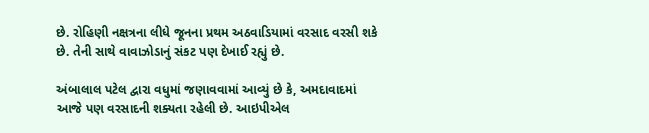છે. રોહિણી નક્ષત્રના લીધે જૂનના પ્રથમ અઠવાડિયામાં વરસાદ વરસી શકે છે. તેની સાથે વાવાઝોડાનું સંકટ પણ દેખાઈ રહ્યું છે.

અંબાલાલ પટેલ દ્વારા વધુમાં જણાવવામાં આવ્યું છે કે, અમદાવાદમાં આજે પણ વરસાદની શક્યતા રહેલી છે. આઇપીએલ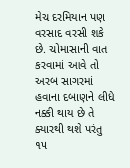મેચ દરમિયાન પણ વરસાદ વરસી શકે છે. ચોમાસાની વાત કરવામાં આવે તો અરબ સાગરમાં હવાના દબાણને લીધે નક્કી થાય છે તે  ક્યારથી થશે પરંતુ ૧૫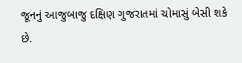જૂનનું આજુબાજુ દક્ષિણ ગુજરાતમાં ચોમાસું બેસી શકે છે.